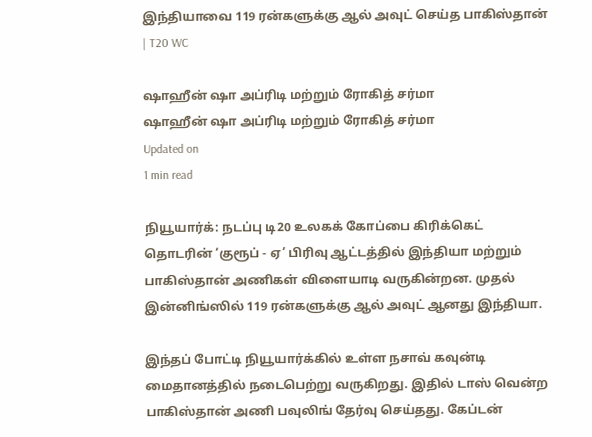இந்தியாவை 119 ரன்களுக்கு ஆல் அவுட் செய்த பாகிஸ்தான் | T20 WC

ஷாஹீன் ஷா அப்ரிடி மற்றும் ரோகித் சர்மா
ஷாஹீன் ஷா அப்ரிடி மற்றும் ரோகித் சர்மா
Updated on
1 min read

நியூயார்க்: நடப்பு டி20 உலகக் கோப்பை கிரிக்கெட் தொடரின் ‘குரூப் - ஏ’ பிரிவு ஆட்டத்தில் இந்தியா மற்றும் பாகிஸ்தான் அணிகள் விளையாடி வருகின்றன. முதல் இன்னிங்ஸில் 119 ரன்களுக்கு ஆல் அவுட் ஆனது இந்தியா.

இந்தப் போட்டி நியூயார்க்கில் உள்ள நசாவ் கவுன்டி மைதானத்தில் நடைபெற்று வருகிறது. இதில் டாஸ் வென்ற பாகிஸ்தான் அணி பவுலிங் தேர்வு செய்தது. கேப்டன்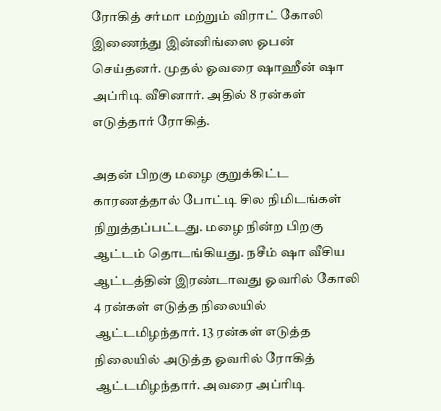ரோகித் சர்மா மற்றும் விராட் கோலி இணைந்து இன்னிங்ஸை ஓபன் செய்தனர். முதல் ஓவரை ஷாஹீன் ஷா அப்ரிடி வீசினார். அதில் 8 ரன்கள் எடுத்தார் ரோகித்.

அதன் பிறகு மழை குறுக்கிட்ட காரணத்தால் போட்டி சில நிமிடங்கள் நிறுத்தப்பட்டது. மழை நின்ற பிறகு ஆட்டம் தொடங்கியது. நசீம் ஷா வீசிய ஆட்டத்தின் இரண்டாவது ஓவரில் கோலி 4 ரன்கள் எடுத்த நிலையில் ஆட்டமிழந்தார். 13 ரன்கள் எடுத்த நிலையில் அடுத்த ஓவரில் ரோகித் ஆட்டமிழந்தார். அவரை அப்ரிடி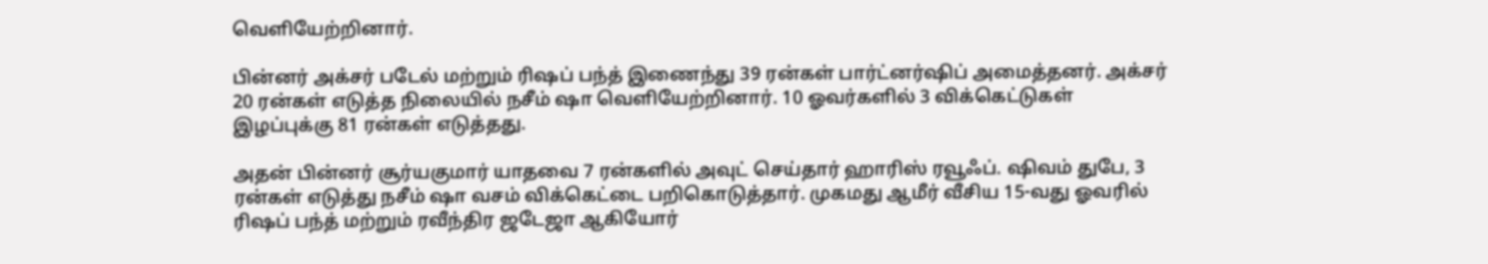வெளியேற்றினார்.

பின்னர் அக்சர் படேல் மற்றும் ரிஷப் பந்த் இணைந்து 39 ரன்கள் பார்ட்னர்ஷிப் அமைத்தனர். அக்சர் 20 ரன்கள் எடுத்த நிலையில் நசீம் ஷா வெளியேற்றினார். 10 ஓவர்களில் 3 விக்கெட்டுகள் இழப்புக்கு 81 ரன்கள் எடுத்தது.

அதன் பின்னர் சூர்யகுமார் யாதவை 7 ரன்களில் அவுட் செய்தார் ஹாரிஸ் ரவூஃப். ஷிவம் துபே, 3 ரன்கள் எடுத்து நசீம் ஷா வசம் விக்கெட்டை பறிகொடுத்தார். முகமது ஆமீர் வீசிய 15-வது ஓவரில் ரிஷப் பந்த் மற்றும் ரவீந்திர ஜடேஜா ஆகியோர்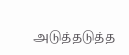அடுத்தடுத்த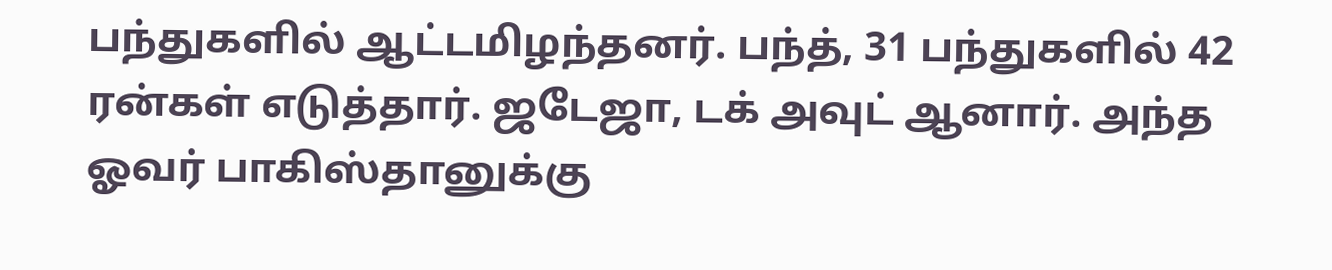பந்துகளில் ஆட்டமிழந்தனர். பந்த், 31 பந்துகளில் 42 ரன்கள் எடுத்தார். ஜடேஜா, டக் அவுட் ஆனார். அந்த ஓவர் பாகிஸ்தானுக்கு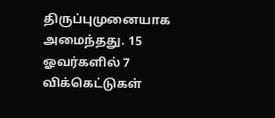திருப்புமுனையாக அமைந்தது. 15 ஓவர்களில் 7 விக்கெட்டுகள்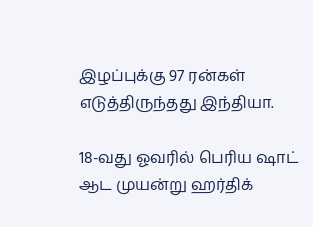இழப்புக்கு 97 ரன்கள் எடுத்திருந்தது இந்தியா.

18-வது ஓவரில் பெரிய ஷாட் ஆட முயன்று ஹர்திக்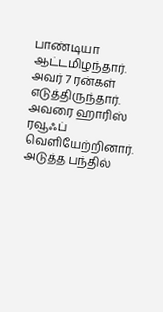பாண்டியா ஆட்டமிழந்தார். அவர் 7 ரன்கள் எடுத்திருந்தார். அவரை ஹாரிஸ் ரவூஃப் வெளியேற்றினார். அடுத்த பந்தில்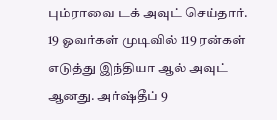பும்ராவை டக் அவுட் செய்தார். 19 ஓவர்கள் முடிவில் 119 ரன்கள் எடுத்து இந்தியா ஆல் அவுட் ஆனது. அர்ஷ்தீப் 9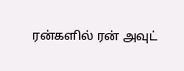ரன்களில் ரன் அவுட்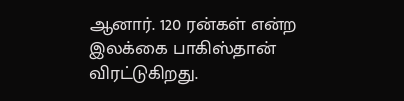ஆனார். 120 ரன்கள் என்ற இலக்கை பாகிஸ்தான் விரட்டுகிறது.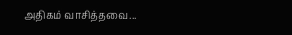அதிகம் வாசித்தவை...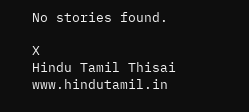No stories found.

X
Hindu Tamil Thisai
www.hindutamil.in